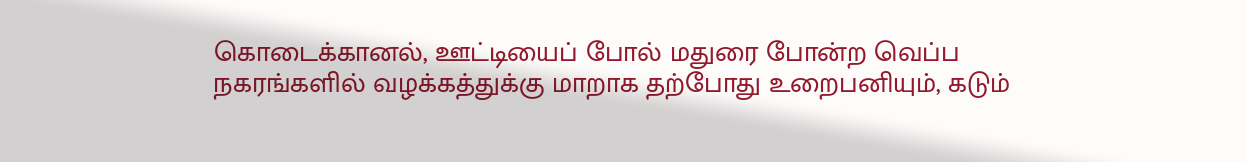கொடைக்கானல், ஊட்டியைப் போல் மதுரை போன்ற வெப்ப நகரங்களில் வழக்கத்துக்கு மாறாக தற்போது உறைபனியும், கடும்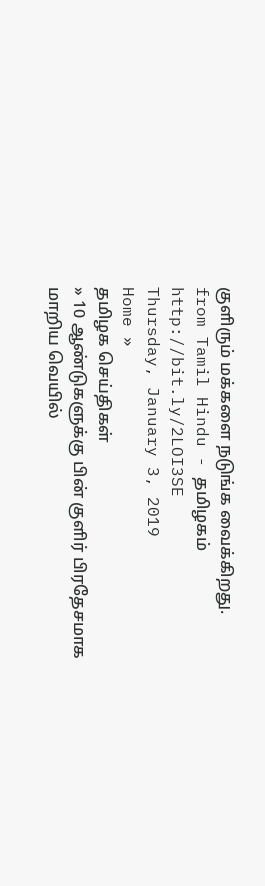குளிரும் மக்களை நடுங்க வைக்கிறது.
from Tamil Hindu - தமிழகம் http://bit.ly/2LOI3SE
Thursday, January 3, 2019
Home »
தமிழக செய்திகள்
» 10 ஆண்டுகளுக்கு பின் குளிர் பிரதேசமாக மாறிய வெயில்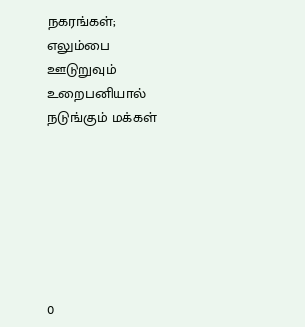நகரங்கள்; எலும்பை ஊடுறுவும் உறைபனியால் நடுங்கும் மக்கள்







0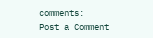comments:
Post a Comment